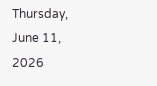Thursday, June 11, 2026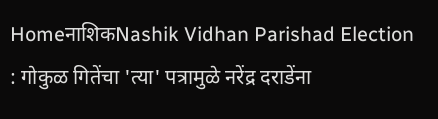HomeनाशिकNashik Vidhan Parishad Election : गोकुळ गितेंचा 'त्या' पत्रामुळे नरेंद्र दराडेंना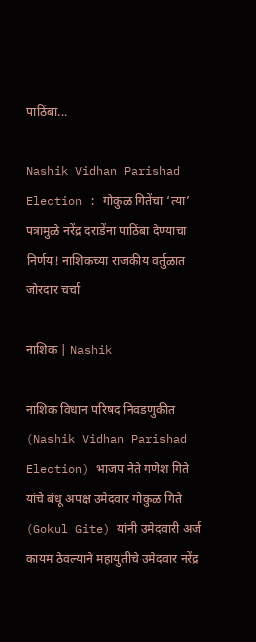पाठिंबा...

Nashik Vidhan Parishad Election : गोकुळ गितेंचा ‘त्या’ पत्रामुळे नरेंद्र दराडेंना पाठिंबा देण्याचा निर्णय! नाशिकच्या राजकीय वर्तुळात जोरदार चर्चा

नाशिक | Nashik

नाशिक विधान परिषद निवडणुकीत (Nashik Vidhan Parishad Election) भाजप नेते गणेश गिते यांचे बंधू अपक्ष उमेदवार गोकुळ गिते (Gokul Gite) यांनी उमेदवारी अर्ज कायम ठेवल्याने महायुतीचे उमेदवार नरेंद्र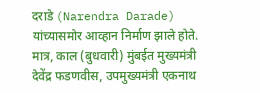दराडे (Narendra Darade) यांच्यासमोर आव्हान निर्माण झाले होते. मात्र, काल (बुधवारी) मुंबईत मुख्यमंत्री देवेंद्र फडणवीस, उपमुख्यमंत्री एकनाथ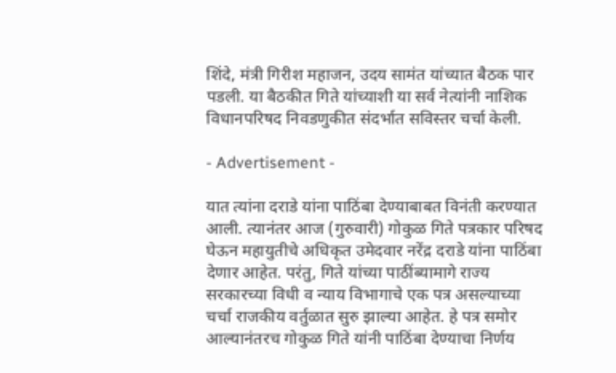शिंदे, मंत्री गिरीश महाजन, उदय सामंत यांच्यात बैठक पार पडली. या बैठकीत गिते यांच्याशी या सर्व नेत्यांनी नाशिक विधानपरिषद निवडणुकीत संदर्भात सविस्तर चर्चा केली.

- Advertisement -

यात त्यांना दराडे यांना पाठिंबा देण्याबाबत विनंती करण्यात आली. त्यानंतर आज (गुरुवारी) गोकुळ गिते पत्रकार परिषद घेऊन महायुतीचे अधिकृत उमेदवार नरेंद्र दराडे यांना पाठिंबा देणार आहेत. परंतु, गिते यांच्या पाठींब्यामागे राज्य सरकारच्या विधी व न्याय विभागाचे एक पत्र असल्याच्या चर्चा राजकीय वर्तुळात सुरु झाल्या आहेत. हे पत्र समोर आल्यानंतरच गोकुळ गिते यांनी पाठिंबा देण्याचा निर्णय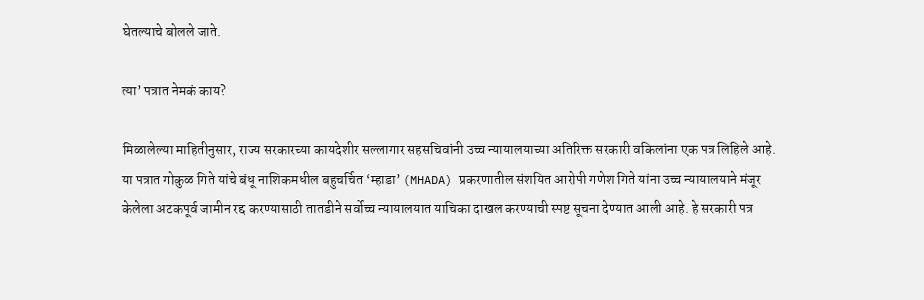घेतल्याचे बोलले जाते.

त्या’ पत्रात नेमकं काय?

मिळालेल्या माहितीनुसार, राज्य सरकारच्या कायदेशीर सल्लागार सहसचिवांनी उच्च न्यायालयाच्या अतिरिक्त सरकारी वकिलांना एक पत्र लिहिले आहे. या पत्रात गोकुळ गिते यांचे बंधू नाशिकमधील बहुचर्चित ‘म्हाडा’ (MHADA) प्रकरणातील संशयित आरोपी गणेश गिते यांना उच्च न्यायालयाने मंजूर केलेला अटकपूर्व जामीन रद्द करण्यासाठी तातडीने सर्वोच्च न्यायालयात याचिका दाखल करण्याची स्पष्ट सूचना देण्यात आली आहे. हे सरकारी पत्र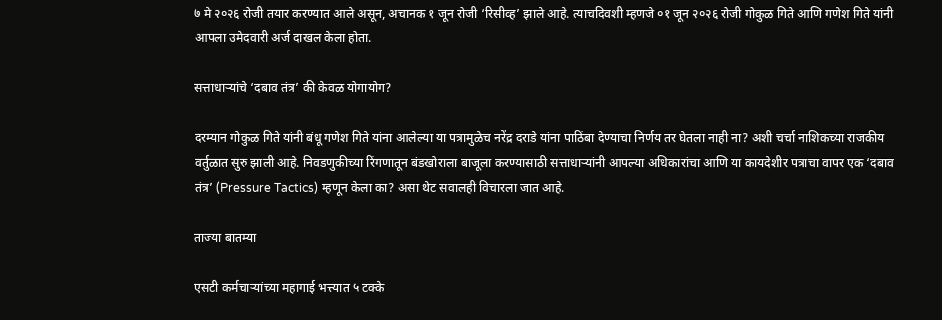७ मे २०२६ रोजी तयार करण्यात आले असून, अचानक १ जून रोजी ‘रिसीव्ह’ झाले आहे. त्याचदिवशी म्हणजे ०१ जून २०२६ रोजी गोकुळ गिते आणि गणेश गिते यांनी आपला उमेदवारी अर्ज दाखल केला होता.

सत्ताधाऱ्यांचे ‘दबाव तंत्र’ की केवळ योगायोग?

दरम्यान गोकुळ गिते यांनी बंधू गणेश गिते यांना आलेल्या या पत्रामुळेच नरेंद्र दराडे यांना पाठिंबा देण्याचा निर्णय तर घेतला नाही ना? अशी चर्चा नाशिकच्या राजकीय वर्तुळात सुरु झाली आहे. निवडणुकीच्या रिंगणातून बंडखोराला बाजूला करण्यासाठी सत्ताधाऱ्यांनी आपल्या अधिकारांचा आणि या कायदेशीर पत्राचा वापर एक ‘दबाव तंत्र’ (Pressure Tactics) म्हणून केला का? असा थेट सवालही विचारला जात आहे.

ताज्या बातम्या

एसटी कर्मचाऱ्यांच्या महागाई भत्त्यात ५ टक्के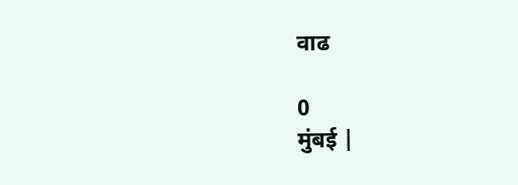वाढ

0
मुंबई |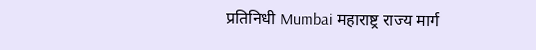प्रतिनिधी Mumbai महाराष्ट्र राज्य मार्ग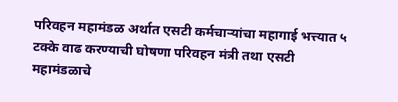परिवहन महामंडळ अर्थात एसटी कर्मचाऱ्यांचा महागाई भत्त्यात ५ टक्के वाढ करण्याची घोषणा परिवहन मंत्री तथा एसटी महामंडळाचे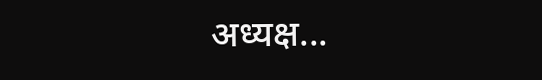अध्यक्ष...